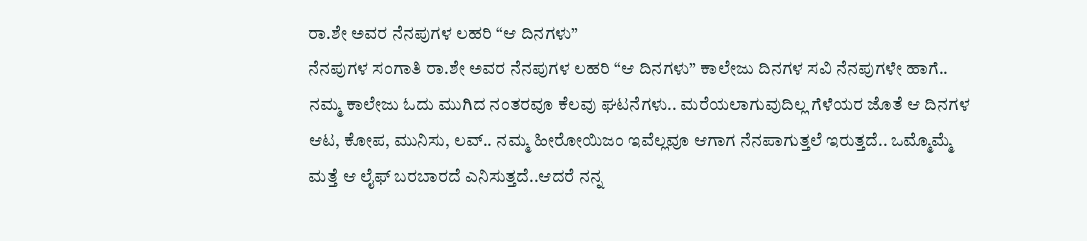ರಾ.ಶೇ ಅವರ ನೆನಪುಗಳ ಲಹರಿ “ಆ ದಿನಗಳು”
ನೆನಪುಗಳ ಸಂಗಾತಿ ರಾ.ಶೇ ಅವರ ನೆನಪುಗಳ ಲಹರಿ “ಆ ದಿನಗಳು” ಕಾಲೇಜು ದಿನಗಳ ಸವಿ ನೆನಪುಗಳೇ ಹಾಗೆ.. ನಮ್ಮ ಕಾಲೇಜು ಓದು ಮುಗಿದ ನಂತರವೂ ಕೆಲವು ಘಟನೆಗಳು.. ಮರೆಯಲಾಗುವುದಿಲ್ಲ ಗೆಳೆಯರ ಜೊತೆ ಆ ದಿನಗಳ ಆಟ, ಕೋಪ, ಮುನಿಸು, ಲವ್.. ನಮ್ಮ ಹೀರೋಯಿಜಂ ಇವೆಲ್ಲವೂ ಆಗಾಗ ನೆನಪಾಗುತ್ತಲೆ ಇರುತ್ತದೆ.. ಒಮ್ಮೊಮ್ಮೆ ಮತ್ತೆ ಆ ಲೈಫ್ ಬರಬಾರದೆ ಎನಿಸುತ್ತದೆ..ಆದರೆ ನನ್ನ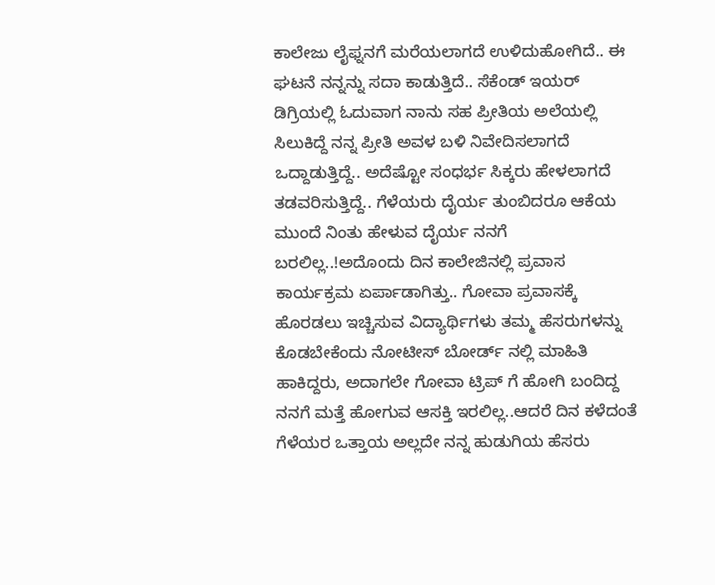ಕಾಲೇಜು ಲೈಫ್ನನಗೆ ಮರೆಯಲಾಗದೆ ಉಳಿದುಹೋಗಿದೆ.. ಈ ಘಟನೆ ನನ್ನನ್ನು ಸದಾ ಕಾಡುತ್ತಿದೆ.. ಸೆಕೆಂಡ್ ಇಯರ್ ಡಿಗ್ರಿಯಲ್ಲಿ ಓದುವಾಗ ನಾನು ಸಹ ಪ್ರೀತಿಯ ಅಲೆಯಲ್ಲಿ ಸಿಲುಕಿದ್ದೆ ನನ್ನ ಪ್ರೀತಿ ಅವಳ ಬಳಿ ನಿವೇದಿಸಲಾಗದೆ ಒದ್ದಾಡುತ್ತಿದ್ದೆ.. ಅದೆಷ್ಟೋ ಸಂಧರ್ಭ ಸಿಕ್ಕರು ಹೇಳಲಾಗದೆ ತಡವರಿಸುತ್ತಿದ್ದೆ.. ಗೆಳೆಯರು ದೈರ್ಯ ತುಂಬಿದರೂ ಆಕೆಯ ಮುಂದೆ ನಿಂತು ಹೇಳುವ ದೈರ್ಯ ನನಗೆ ಬರಲಿಲ್ಲ..!ಅದೊಂದು ದಿನ ಕಾಲೇಜಿನಲ್ಲಿ ಪ್ರವಾಸ ಕಾರ್ಯಕ್ರಮ ಏರ್ಪಾಡಾಗಿತ್ತು.. ಗೋವಾ ಪ್ರವಾಸಕ್ಕೆ ಹೊರಡಲು ಇಚ್ಚಿಸುವ ವಿದ್ಯಾರ್ಥಿಗಳು ತಮ್ಮ ಹೆಸರುಗಳನ್ನು ಕೊಡಬೇಕೆಂದು ನೋಟೀಸ್ ಬೋರ್ಡ್ ನಲ್ಲಿ ಮಾಹಿತಿ ಹಾಕಿದ್ದರು, ಅದಾಗಲೇ ಗೋವಾ ಟ್ರಿಪ್ ಗೆ ಹೋಗಿ ಬಂದಿದ್ದ ನನಗೆ ಮತ್ತೆ ಹೋಗುವ ಆಸಕ್ತಿ ಇರಲಿಲ್ಲ..ಆದರೆ ದಿನ ಕಳೆದಂತೆ ಗೆಳೆಯರ ಒತ್ತಾಯ ಅಲ್ಲದೇ ನನ್ನ ಹುಡುಗಿಯ ಹೆಸರು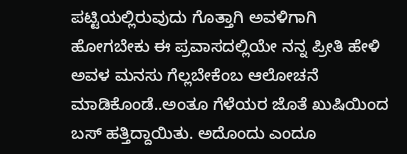ಪಟ್ಟಿಯಲ್ಲಿರುವುದು ಗೊತ್ತಾಗಿ ಅವಳಿಗಾಗಿ ಹೋಗಬೇಕು ಈ ಪ್ರವಾಸದಲ್ಲಿಯೇ ನನ್ನ ಪ್ರೀತಿ ಹೇಳಿ ಅವಳ ಮನಸು ಗೆಲ್ಲಬೇಕೆಂಬ ಆಲೋಚನೆ ಮಾಡಿಕೊಂಡೆ..ಅಂತೂ ಗೆಳೆಯರ ಜೊತೆ ಖುಷಿಯಿಂದ ಬಸ್ ಹತ್ತಿದ್ದಾಯಿತು. ಅದೊಂದು ಎಂದೂ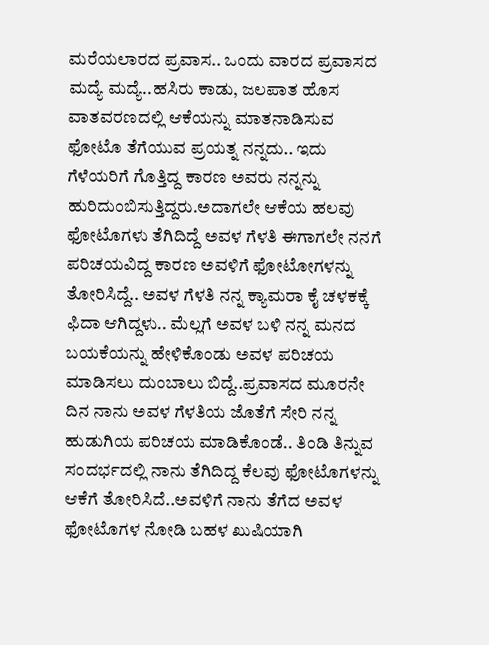ಮರೆಯಲಾರದ ಪ್ರವಾಸ.. ಒಂದು ವಾರದ ಪ್ರವಾಸದ ಮದ್ಯೆ ಮದ್ಯೆ..ಹಸಿರು ಕಾಡು, ಜಲಪಾತ ಹೊಸ ವಾತವರಣದಲ್ಲಿ ಆಕೆಯನ್ನು ಮಾತನಾಡಿಸುವ ಫೋಟೊ ತೆಗೆಯುವ ಪ್ರಯತ್ನ ನನ್ನದು.. ಇದು ಗೆಳೆಯರಿಗೆ ಗೊತ್ತಿದ್ದ ಕಾರಣ ಅವರು ನನ್ನನ್ನು ಹುರಿದುಂಬಿಸುತ್ತಿದ್ದರು.ಅದಾಗಲೇ ಆಕೆಯ ಹಲವು ಫೋಟೊಗಳು ತೆಗಿದಿದ್ದೆ ಅವಳ ಗೆಳತಿ ಈಗಾಗಲೇ ನನಗೆ ಪರಿಚಯವಿದ್ದ ಕಾರಣ ಅವಳಿಗೆ ಫೋಟೋಗಳನ್ನು ತೋರಿಸಿದ್ದೆ.. ಅವಳ ಗೆಳತಿ ನನ್ನ ಕ್ಯಾಮರಾ ಕೈ ಚಳಕಕ್ಕೆ ಫಿದಾ ಆಗಿದ್ದಳು.. ಮೆಲ್ಲಗೆ ಅವಳ ಬಳಿ ನನ್ನ ಮನದ ಬಯಕೆಯನ್ನು ಹೇಳಿಕೊಂಡು ಅವಳ ಪರಿಚಯ ಮಾಡಿಸಲು ದುಂಬಾಲು ಬಿದ್ದೆ..ಪ್ರವಾಸದ ಮೂರನೇ ದಿನ ನಾನು ಅವಳ ಗೆಳತಿಯ ಜೊತೆಗೆ ಸೇರಿ ನನ್ನ ಹುಡುಗಿಯ ಪರಿಚಯ ಮಾಡಿಕೊಂಡೆ.. ತಿಂಡಿ ತಿನ್ನುವ ಸಂದರ್ಭದಲ್ಲಿ ನಾನು ತೆಗಿದಿದ್ದ ಕೆಲವು ಫೋಟೊಗಳನ್ನು ಆಕೆಗೆ ತೋರಿಸಿದೆ..ಅವಳಿಗೆ ನಾನು ತೆಗೆದ ಅವಳ ಫೋಟೊಗಳ ನೋಡಿ ಬಹಳ ಖುಷಿಯಾಗಿ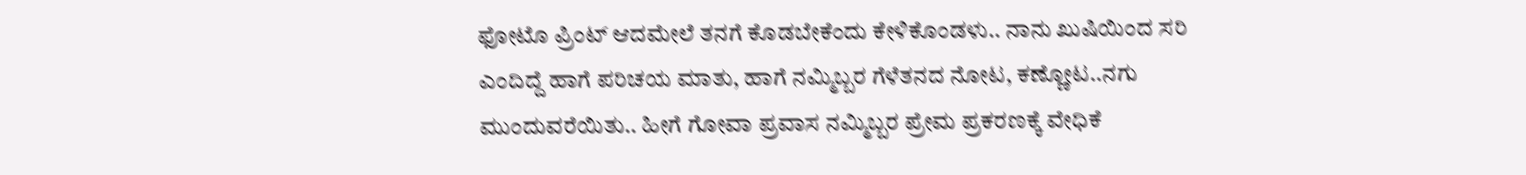ಫೋಟೊ ಪ್ರಿಂಟ್ ಆದಮೇಲೆ ತನಗೆ ಕೊಡಬೇಕೆಂದು ಕೇಳಿಕೊಂಡಳು.. ನಾನು ಖುಷಿಯಿಂದ ಸರಿ ಎಂದಿದ್ದೆ ಹಾಗೆ ಪರಿಚಯ ಮಾತು, ಹಾಗೆ ನಮ್ಮಿಬ್ಬರ ಗೆಳೆತನದ ನೋಟ, ಕಣ್ಣೋಟ..ನಗು ಮುಂದುವರೆಯಿತು.. ಹೀಗೆ ಗೋವಾ ಪ್ರವಾಸ ನಮ್ಮಿಬ್ಬರ ಪ್ರೇಮ ಪ್ರಕರಣಕ್ಕೆ ವೇಧಿಕೆ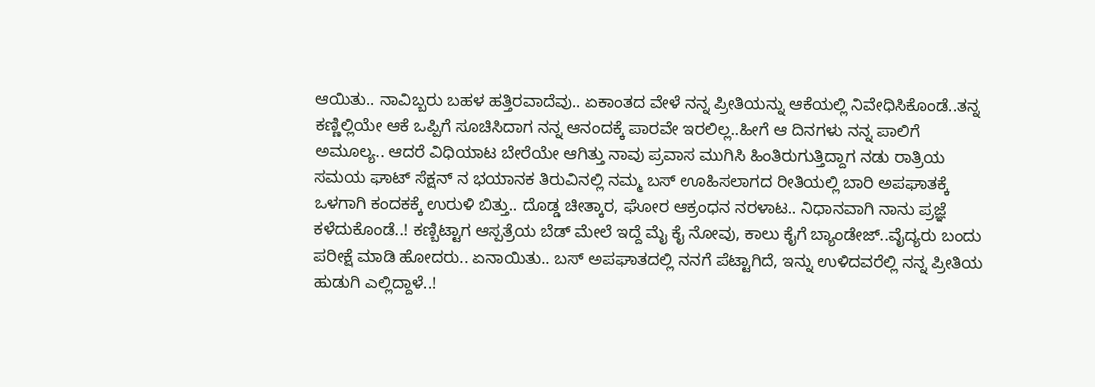ಆಯಿತು.. ನಾವಿಬ್ಬರು ಬಹಳ ಹತ್ತಿರವಾದೆವು.. ಏಕಾಂತದ ವೇಳೆ ನನ್ನ ಪ್ರೀತಿಯನ್ನು ಆಕೆಯಲ್ಲಿ ನಿವೇಧಿಸಿಕೊಂಡೆ..ತನ್ನ ಕಣ್ಣಿಲ್ಲಿಯೇ ಆಕೆ ಒಪ್ಪಿಗೆ ಸೂಚಿಸಿದಾಗ ನನ್ನ ಆನಂದಕ್ಕೆ ಪಾರವೇ ಇರಲಿಲ್ಲ..ಹೀಗೆ ಆ ದಿನಗಳು ನನ್ನ ಪಾಲಿಗೆ ಅಮೂಲ್ಯ.. ಆದರೆ ವಿಧಿಯಾಟ ಬೇರೆಯೇ ಆಗಿತ್ತು ನಾವು ಪ್ರವಾಸ ಮುಗಿಸಿ ಹಿಂತಿರುಗುತ್ತಿದ್ದಾಗ ನಡು ರಾತ್ರಿಯ ಸಮಯ ಘಾಟ್ ಸೆಕ್ಷನ್ ನ ಭಯಾನಕ ತಿರುವಿನಲ್ಲಿ ನಮ್ಮ ಬಸ್ ಊಹಿಸಲಾಗದ ರೀತಿಯಲ್ಲಿ ಬಾರಿ ಅಪಘಾತಕ್ಕೆ ಒಳಗಾಗಿ ಕಂದಕಕ್ಕೆ ಉರುಳಿ ಬಿತ್ತು.. ದೊಡ್ಡ ಚೀತ್ಕಾರ, ಘೋರ ಆಕ್ರಂಧನ ನರಳಾಟ.. ನಿಧಾನವಾಗಿ ನಾನು ಪ್ರಜ್ಞೆ ಕಳೆದುಕೊಂಡೆ..! ಕಣ್ಬಿಟ್ಟಾಗ ಆಸ್ಪತ್ರೆಯ ಬೆಡ್ ಮೇಲೆ ಇದ್ದೆ ಮೈ ಕೈ ನೋವು, ಕಾಲು ಕೈಗೆ ಬ್ಯಾಂಡೇಜ್..ವೈದ್ಯರು ಬಂದು ಪರೀಕ್ಷೆ ಮಾಡಿ ಹೋದರು.. ಏನಾಯಿತು.. ಬಸ್ ಅಪಘಾತದಲ್ಲಿ ನನಗೆ ಪೆಟ್ಟಾಗಿದೆ, ಇನ್ನು ಉಳಿದವರೆಲ್ಲಿ ನನ್ನ ಪ್ರೀತಿಯ ಹುಡುಗಿ ಎಲ್ಲಿದ್ದಾಳೆ..!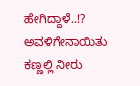ಹೇಗಿದ್ದಾಳೆ..!? ಅವಳಿಗೇನಾಯಿತು ಕಣ್ಣಲ್ಲಿ ನೀರು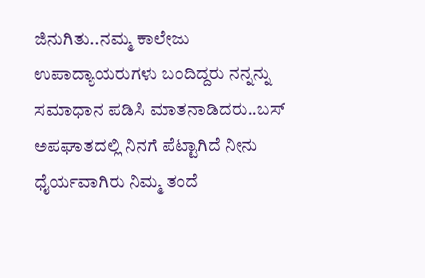ಜಿನುಗಿತು..ನಮ್ಮ ಕಾಲೇಜು ಉಪಾದ್ಯಾಯರುಗಳು ಬಂದಿದ್ದರು ನನ್ನನ್ನು ಸಮಾಧಾನ ಪಡಿಸಿ ಮಾತನಾಡಿದರು..ಬಸ್ ಅಪಘಾತದಲ್ಲಿ ನಿನಗೆ ಪೆಟ್ಟಾಗಿದೆ ನೀನು ಧೈರ್ಯವಾಗಿರು ನಿಮ್ಮ ತಂದೆ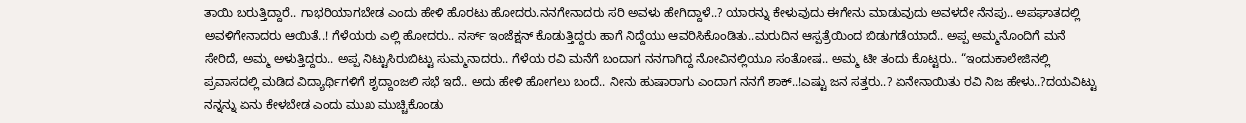ತಾಯಿ ಬರುತ್ತಿದ್ದಾರೆ.. ಗಾಭರಿಯಾಗಬೇಡ ಎಂದು ಹೇಳಿ ಹೊರಟು ಹೋದರು.ನನಗೇನಾದರು ಸರಿ ಅವಳು ಹೇಗಿದ್ದಾಳೆ..? ಯಾರನ್ನು ಕೇಳುವುದು ಈಗೇನು ಮಾಡುವುದು ಅವಳದೇ ನೆನಪು.. ಅಪಘಾತದಲ್ಲಿ ಅವಳಿಗೇನಾದರು ಆಯಿತೆ..! ಗೆಳೆಯರು ಎಲ್ಲಿ ಹೋದರು.. ನರ್ಸ್ ಇಂಜೆಕ್ಷನ್ ಕೊಡುತ್ತಿದ್ದರು ಹಾಗೆ ನಿದ್ದೆಯು ಆವರಿಸಿಕೊಂಡಿತು..ಮರುದಿನ ಆಸ್ಪತ್ರೆಯಿಂದ ಬಿಡುಗಡೆಯಾದೆ.. ಅಪ್ಪ ಅಮ್ಮನೊಂದಿಗೆ ಮನೆ ಸೇರಿದೆ, ಅಮ್ಮ ಅಳುತ್ತಿದ್ದರು.. ಅಪ್ಪ ನಿಟ್ಟುಸಿರುಬಿಟ್ಟು ಸುಮ್ಮನಾದರು.. ಗೆಳೆಯ ರವಿ ಮನೆಗೆ ಬಂದಾಗ ನನಗಾಗಿದ್ದ ನೋವಿನಲ್ಲಿಯೂ ಸಂತೋಷ.. ಅಮ್ಮ ಟೀ ತಂದು ಕೊಟ್ಟರು.. “ಇಂದುಕಾಲೇಜಿನಲ್ಲಿ ಪ್ರವಾಸದಲ್ಲಿ ಮಡಿದ ವಿದ್ಯಾರ್ಥಿಗಳಿಗೆ ಶೃದ್ದಾಂಜಲಿ ಸಭೆ ಇದೆ.. ಅದು ಹೇಳಿ ಹೋಗಲು ಬಂದೆ.. ನೀನು ಹುಷಾರಾಗು ಎಂದಾಗ ನನಗೆ ಶಾಕ್..!ಎಷ್ಟು ಜನ ಸತ್ತರು..? ಏನೇನಾಯಿತು ರವಿ ನಿಜ ಹೇಳು..?ದಯವಿಟ್ಟು ನನ್ನನ್ನು ಏನು ಕೇಳಬೇಡ ಎಂದು ಮುಖ ಮುಚ್ಚಿಕೊಂಡು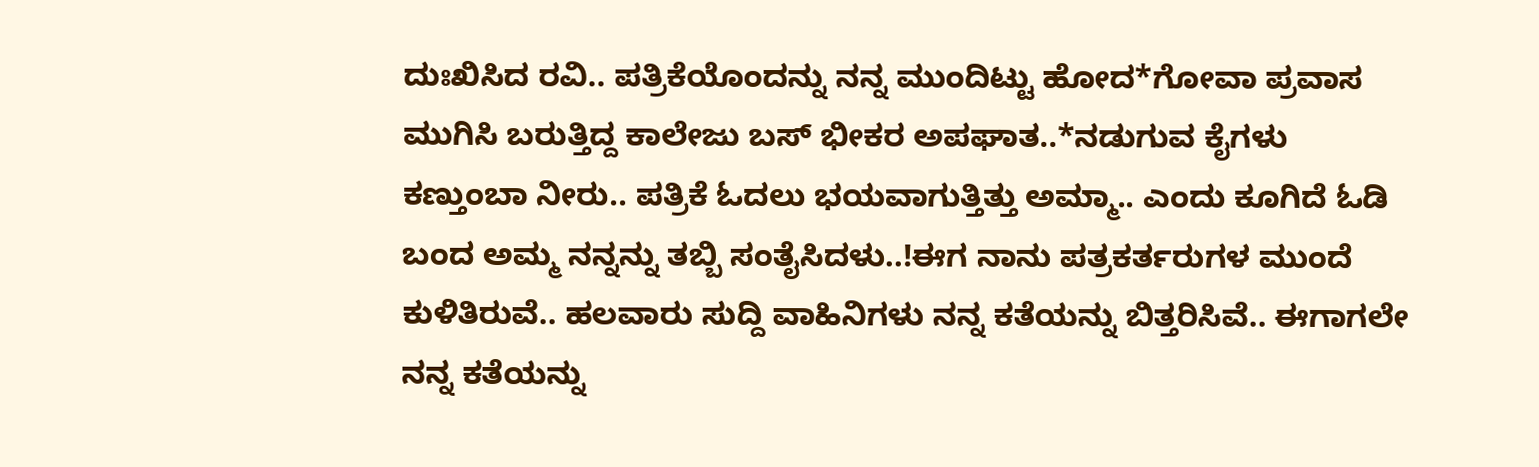ದುಃಖಿಸಿದ ರವಿ.. ಪತ್ರಿಕೆಯೊಂದನ್ನು ನನ್ನ ಮುಂದಿಟ್ಟು ಹೋದ*ಗೋವಾ ಪ್ರವಾಸ ಮುಗಿಸಿ ಬರುತ್ತಿದ್ದ ಕಾಲೇಜು ಬಸ್ ಭೀಕರ ಅಪಘಾತ..*ನಡುಗುವ ಕೈಗಳು ಕಣ್ತುಂಬಾ ನೀರು.. ಪತ್ರಿಕೆ ಓದಲು ಭಯವಾಗುತ್ತಿತ್ತು ಅಮ್ಮಾ.. ಎಂದು ಕೂಗಿದೆ ಓಡಿ ಬಂದ ಅಮ್ಮ ನನ್ನನ್ನು ತಬ್ಬಿ ಸಂತೈಸಿದಳು..!ಈಗ ನಾನು ಪತ್ರಕರ್ತರುಗಳ ಮುಂದೆ ಕುಳಿತಿರುವೆ.. ಹಲವಾರು ಸುದ್ದಿ ವಾಹಿನಿಗಳು ನನ್ನ ಕತೆಯನ್ನು ಬಿತ್ತರಿಸಿವೆ.. ಈಗಾಗಲೇ ನನ್ನ ಕತೆಯನ್ನು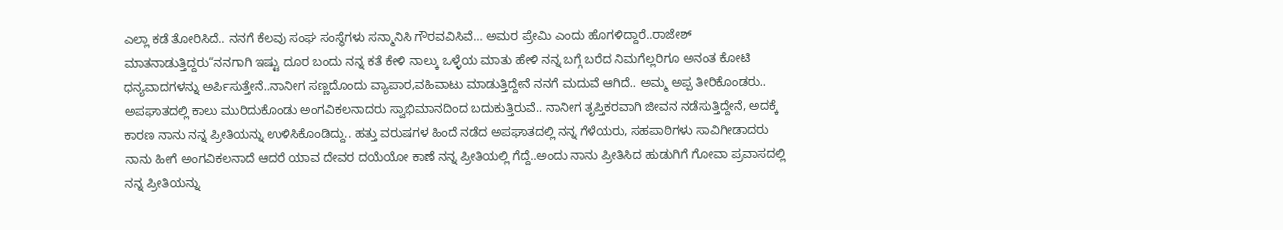ಎಲ್ಲಾ ಕಡೆ ತೋರಿಸಿದೆ.. ನನಗೆ ಕೆಲವು ಸಂಘ ಸಂಸ್ಥೆಗಳು ಸನ್ಮಾನಿಸಿ ಗೌರವವಿಸಿವೆ… ಅಮರ ಪ್ರೇಮಿ ಎಂದು ಹೊಗಳಿದ್ದಾರೆ..ರಾಜೇಶ್ ಮಾತನಾಡುತ್ತಿದ್ದರು“ನನಗಾಗಿ ಇಷ್ಟು ದೂರ ಬಂದು ನನ್ನ ಕತೆ ಕೇಳಿ ನಾಲ್ಕು ಒಳ್ಳೆಯ ಮಾತು ಹೇಳಿ ನನ್ನ ಬಗ್ಗೆ ಬರೆದ ನಿಮಗೆಲ್ಲರಿಗೂ ಅನಂತ ಕೋಟಿ ಧನ್ಯವಾದಗಳನ್ನು ಅರ್ಪಿಸುತ್ತೇನೆ..ನಾನೀಗ ಸಣ್ಣದೊಂದು ವ್ಯಾಪಾರ,ವಹಿವಾಟು ಮಾಡುತ್ತಿದ್ದೇನೆ ನನಗೆ ಮದುವೆ ಆಗಿದೆ.. ಅಮ್ಮ ಅಪ್ಪ ತೀರಿಕೊಂಡರು.. ಅಪಘಾತದಲ್ಲಿ ಕಾಲು ಮುರಿದುಕೊಂಡು ಅಂಗವಿಕಲನಾದರು ಸ್ವಾಭಿಮಾನದಿಂದ ಬದುಕುತ್ತಿರುವೆ.. ನಾನೀಗ ತೃಪ್ತಿಕರವಾಗಿ ಜೀವನ ನಡೆಸುತ್ತಿದ್ದೇನೆ, ಅದಕ್ಕೆ ಕಾರಣ ನಾನು ನನ್ನ ಪ್ರೀತಿಯನ್ನು ಉಳಿಸಿಕೊಂಡಿದ್ದು.. ಹತ್ತು ವರುಷಗಳ ಹಿಂದೆ ನಡೆದ ಅಪಘಾತದಲ್ಲಿ ನನ್ನ ಗೆಳೆಯರು, ಸಹಪಾಠಿಗಳು ಸಾವಿಗೀಡಾದರು ನಾನು ಹೀಗೆ ಅಂಗವಿಕಲನಾದೆ ಆದರೆ ಯಾವ ದೇವರ ದಯೆಯೋ ಕಾಣೆ ನನ್ನ ಪ್ರೀತಿಯಲ್ಲಿ ಗೆದ್ದೆ..ಅಂದು ನಾನು ಪ್ರೀತಿಸಿದ ಹುಡುಗಿಗೆ ಗೋವಾ ಪ್ರವಾಸದಲ್ಲಿ ನನ್ನ ಪ್ರೀತಿಯನ್ನು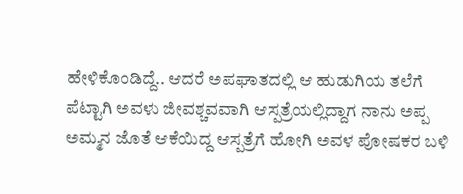ಹೇಳಿಕೊಂಡಿದ್ದೆ.. ಆದರೆ ಅಪಘಾತದಲ್ಲಿ ಆ ಹುಡುಗಿಯ ತಲೆಗೆ ಪೆಟ್ಟಾಗಿ ಅವಳು ಜೀವಶ್ಚವವಾಗಿ ಆಸ್ಪತ್ರೆಯಲ್ಲಿದ್ದಾಗ ನಾನು ಅಪ್ಪ ಅಮ್ಮನ ಜೊತೆ ಆಕೆಯಿದ್ದ ಆಸ್ಪತ್ರೆಗೆ ಹೋಗಿ ಅವಳ ಪೋಷಕರ ಬಳಿ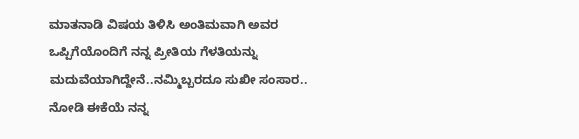ಮಾತನಾಡಿ ವಿಷಯ ತಿಳಿಸಿ ಅಂತಿಮವಾಗಿ ಅವರ ಒಪ್ಪಿಗೆಯೊಂದಿಗೆ ನನ್ನ ಪ್ರೀತಿಯ ಗೆಳತಿಯನ್ನು ಮದುವೆಯಾಗಿದ್ದೇನೆ..ನಮ್ಮಿಬ್ಬರದೂ ಸುಖೀ ಸಂಸಾರ.. ನೋಡಿ ಈಕೆಯೆ ನನ್ನ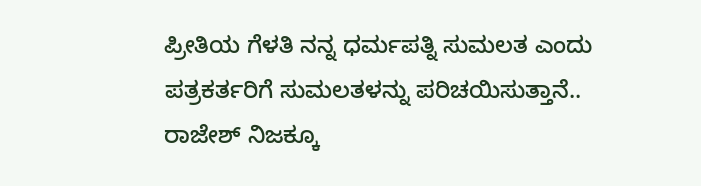ಪ್ರೀತಿಯ ಗೆಳತಿ ನನ್ನ ಧರ್ಮಪತ್ನಿ ಸುಮಲತ ಎಂದು ಪತ್ರಕರ್ತರಿಗೆ ಸುಮಲತಳನ್ನು ಪರಿಚಯಿಸುತ್ತಾನೆ.. ರಾಜೇಶ್ ನಿಜಕ್ಕೂ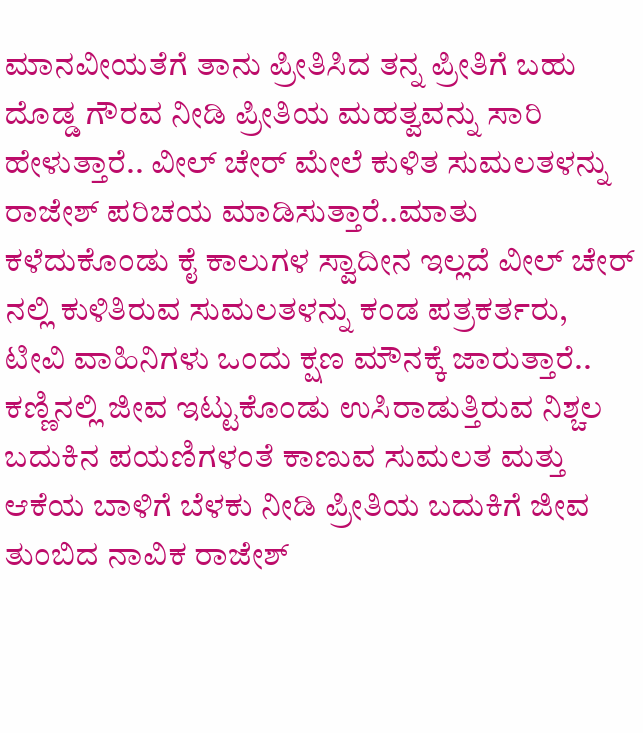ಮಾನವೀಯತೆಗೆ ತಾನು ಪ್ರೀತಿಸಿದ ತನ್ನ ಪ್ರೀತಿಗೆ ಬಹು ದೊಡ್ಡ ಗೌರವ ನೀಡಿ ಪ್ರೀತಿಯ ಮಹತ್ವವನ್ನು ಸಾರಿ ಹೇಳುತ್ತಾರೆ.. ವೀಲ್ ಚೇರ್ ಮೇಲೆ ಕುಳಿತ ಸುಮಲತಳನ್ನು ರಾಜೇಶ್ ಪರಿಚಯ ಮಾಡಿಸುತ್ತಾರೆ..ಮಾತು ಕಳೆದುಕೊಂಡು ಕೈ ಕಾಲುಗಳ ಸ್ವಾದೀನ ಇಲ್ಲದೆ ವೀಲ್ ಚೇರ್ ನಲ್ಲಿ ಕುಳಿತಿರುವ ಸುಮಲತಳನ್ನು ಕಂಡ ಪತ್ರಕರ್ತರು, ಟೀವಿ ವಾಹಿನಿಗಳು ಒಂದು ಕ್ಷಣ ಮೌನಕ್ಕೆ ಜಾರುತ್ತಾರೆ.. ಕಣ್ಣಿನಲ್ಲಿ ಜೀವ ಇಟ್ಟುಕೊಂಡು ಉಸಿರಾಡುತ್ತಿರುವ ನಿಶ್ಚಲ ಬದುಕಿನ ಪಯಣಿಗಳಂತೆ ಕಾಣುವ ಸುಮಲತ ಮತ್ತು ಆಕೆಯ ಬಾಳಿಗೆ ಬೆಳಕು ನೀಡಿ ಪ್ರೀತಿಯ ಬದುಕಿಗೆ ಜೀವ ತುಂಬಿದ ನಾವಿಕ ರಾಜೇಶ್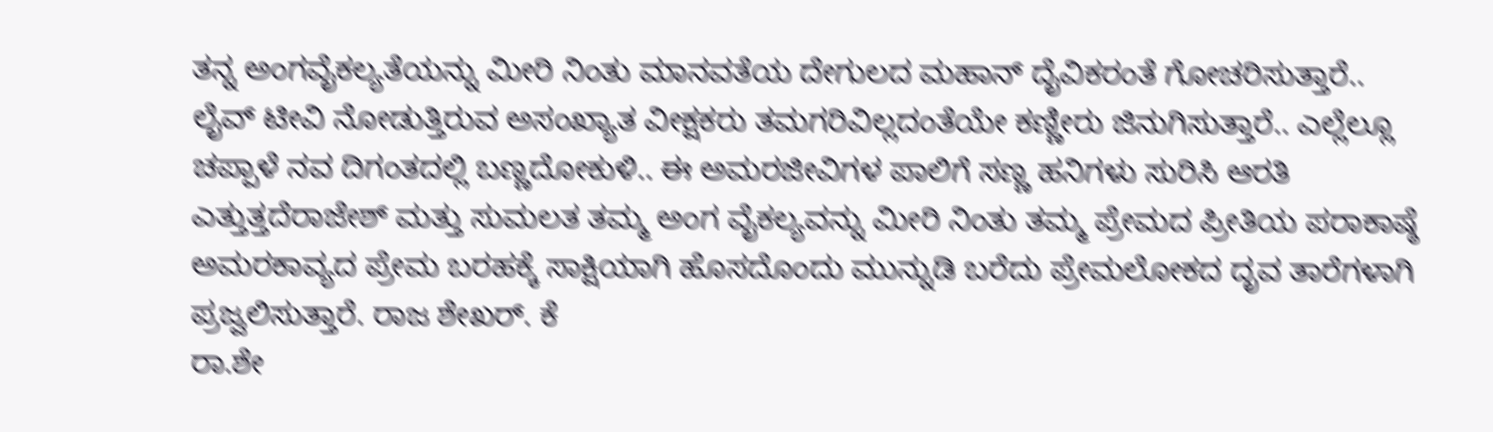ತನ್ನ ಅಂಗವೈಕಲ್ಯತೆಯನ್ನು ಮೀರಿ ನಿಂತು ಮಾನವತೆಯ ದೇಗುಲದ ಮಹಾನ್ ದೈವಿಕರಂತೆ ಗೋಚರಿಸುತ್ತಾರೆ.. ಲೈವ್ ಟೀವಿ ನೋಡುತ್ತಿರುವ ಅಸಂಖ್ಯಾತ ವೀಕ್ಷಕರು ತಮಗರಿವಿಲ್ಲದಂತೆಯೇ ಕಣ್ಣೀರು ಜಿನುಗಿಸುತ್ತಾರೆ.. ಎಲ್ಲೆಲ್ಲೂ ಚಪ್ಪಾಳೆ ನವ ದಿಗಂತದಲ್ಲಿ ಬಣ್ಣದೋಕುಳಿ.. ಈ ಅಮರಜೀವಿಗಳ ಪಾಲಿಗೆ ಸಣ್ಣ ಹನಿಗಳು ಸುರಿಸಿ ಆರತಿ ಎತ್ತುತ್ತದೆರಾಜೇಶ್ ಮತ್ತು ಸುಮಲತ ತಮ್ಮ ಅಂಗ ವೈಕಲ್ಯವನ್ನು ಮೀರಿ ನಿಂತು ತಮ್ಮ ಪ್ರೇಮದ ಪ್ರೀತಿಯ ಪರಾಕಾಷ್ಠೆ ಅಮರಕಾವ್ಯದ ಪ್ರೇಮ ಬರಹಕ್ಕೆ ಸಾಕ್ಷಿಯಾಗಿ ಹೊಸದೊಂದು ಮುನ್ನುಡಿ ಬರೆದು ಪ್ರೇಮಲೋಕದ ದೃವ ತಾರೆಗಳಾಗಿ ಪ್ರಜ್ವಲಿಸುತ್ತಾರೆ. ರಾಜ ಶೇಖರ್. ಕೆ
ರಾ.ಶೇ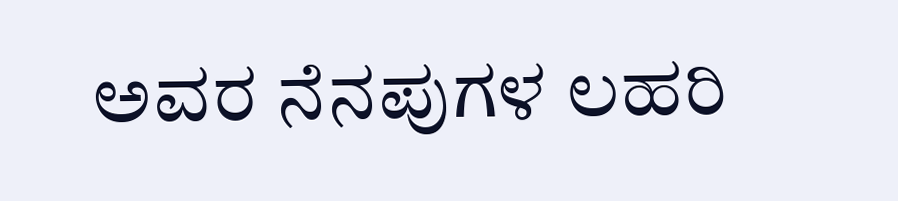ಅವರ ನೆನಪುಗಳ ಲಹರಿ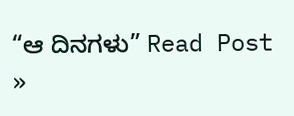“ಆ ದಿನಗಳು” Read Post »